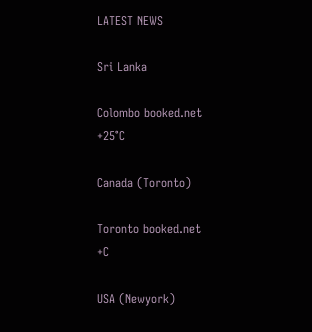LATEST NEWS

Sri Lanka

Colombo booked.net
+25°C

Canada (Toronto)

Toronto booked.net
+C

USA (Newyork)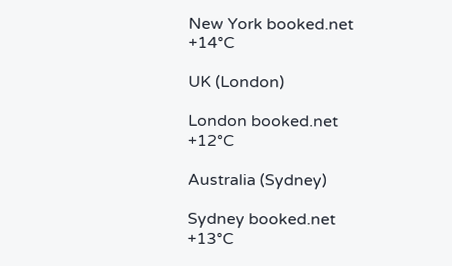New York booked.net
+14°C

UK (London)

London booked.net
+12°C

Australia (Sydney)

Sydney booked.net
+13°C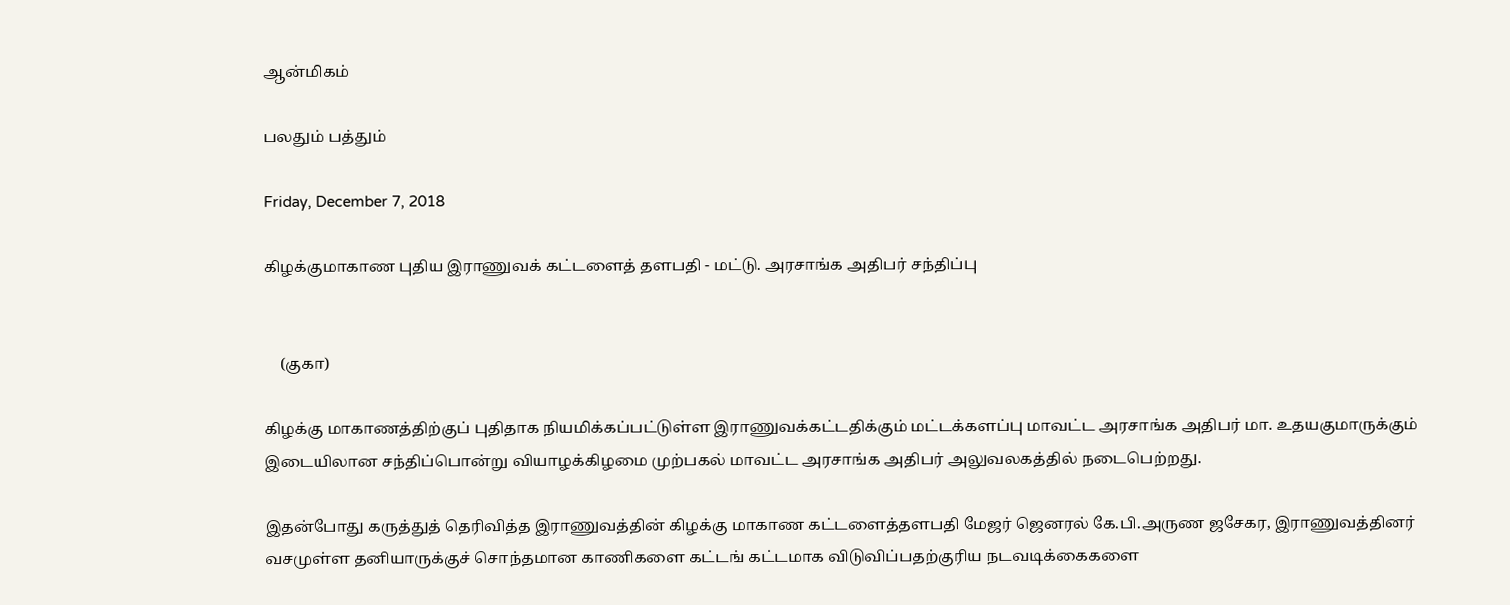ஆன்மிகம்

பலதும் பத்தும்

Friday, December 7, 2018

கிழக்குமாகாண புதிய இராணுவக் கட்டளைத் தளபதி - மட்டு. அரசாங்க அதிபர் சந்திப்பு


    (குகா)

கிழக்கு மாகாணத்திற்குப் புதிதாக நியமிக்கப்பட்டுள்ள இராணுவக்கட்டதிக்கும் மட்டக்களப்பு மாவட்ட அரசாங்க அதிபர் மா. உதயகுமாருக்கும் இடையிலான சந்திப்பொன்று வியாழக்கிழமை முற்பகல் மாவட்ட அரசாங்க அதிபர் அலுவலகத்தில் நடைபெற்றது.

இதன்போது கருத்துத் தெரிவித்த இராணுவத்தின் கிழக்கு மாகாண கட்டளைத்தளபதி மேஜர் ஜெனரல் கே.பி.அருண ஜசேகர, இராணுவத்தினர் வசமுள்ள தனியாருக்குச் சொந்தமான காணிகளை கட்டங் கட்டமாக விடுவிப்பதற்குரிய நடவடிக்கைகளை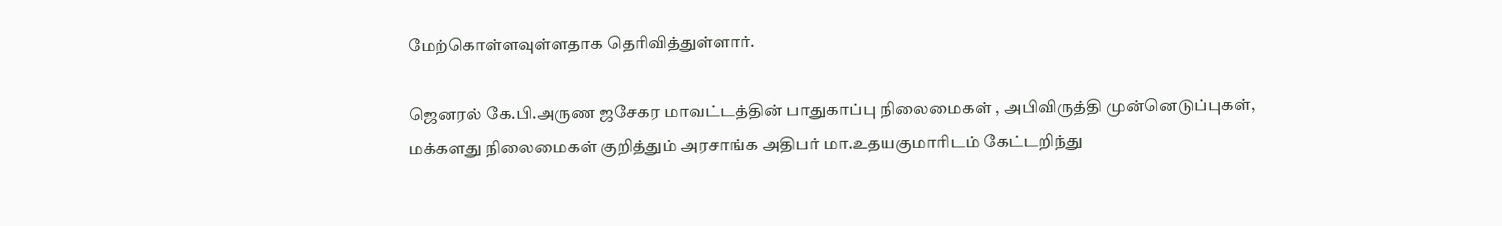மேற்கொள்ளவுள்ளதாக தெரிவித்துள்ளார்.

ஜெனரல் கே.பி.அருண ஜசேகர மாவட்டத்தின் பாதுகாப்பு நிலைமைகள் , அபிவிருத்தி முன்னெடுப்புகள், மக்களது நிலைமைகள் குறித்தும் அரசாங்க அதிபர் மா.உதயகுமாரிடம் கேட்டறிந்து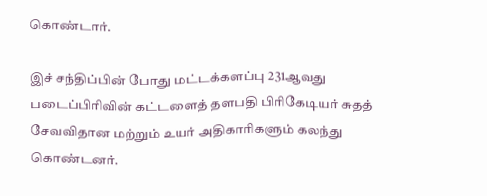கொண்டார்.

இச் சந்திப்பின் போது மட்டக்களப்பு 231ஆவது படைப்பிரிவின் கட்டளைத் தளபதி பிரிகேடியர் சுதத் சேவவிதான மற்றும் உயர் அதிகாரிகளும் கலந்து கொண்டனர்.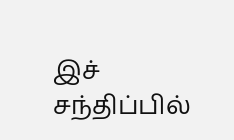இச் சந்திப்பில்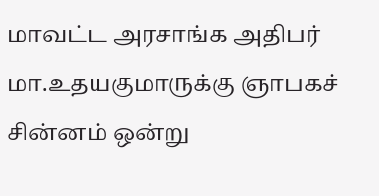மாவட்ட அரசாங்க அதிபர் மா.உதயகுமாருக்கு ஞாபகச் சின்னம் ஒன்று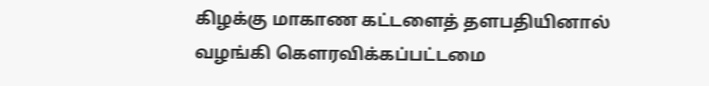கிழக்கு மாகாண கட்டளைத் தளபதியினால் வழங்கி கௌரவிக்கப்பட்டமை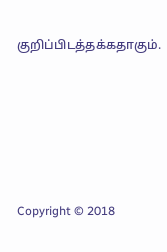குறிப்பிடத்தக்கதாகும்.







Copyright © 2018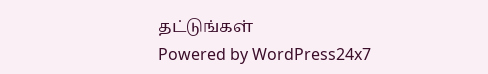தட்டுங்கள்
Powered by WordPress24x7